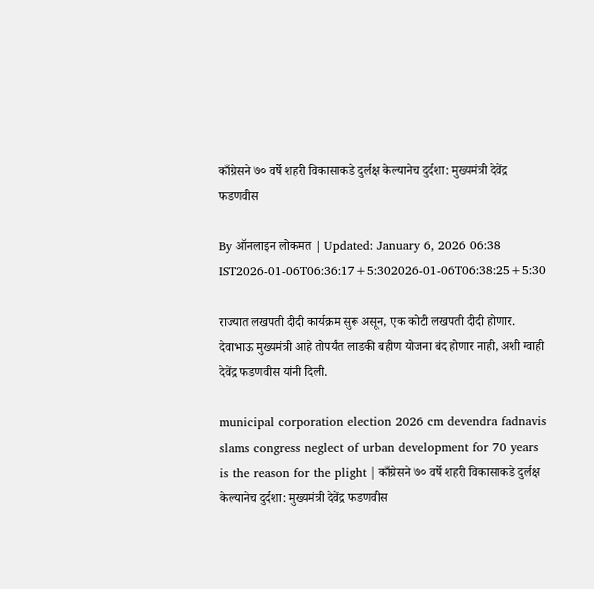काँग्रेसने ७० वर्षे शहरी विकासाकडे दुर्लक्ष केल्यानेच दुर्दशा: मुख्यमंत्री देवेंद्र फडणवीस

By ऑनलाइन लोकमत | Updated: January 6, 2026 06:38 IST2026-01-06T06:36:17+5:302026-01-06T06:38:25+5:30

राज्यात लखपती दीदी कार्यक्रम सुरू असून, एक कोटी लखपती दीदी होणार. देवाभाऊ मुख्यमंत्री आहे तोपर्यंत लाडकी बहीण योजना बंद होणार नाही, अशी ग्वाही देवेंद्र फडणवीस यांनी दिली.

municipal corporation election 2026 cm devendra fadnavis slams congress neglect of urban development for 70 years is the reason for the plight | काँग्रेसने ७० वर्षे शहरी विकासाकडे दुर्लक्ष केल्यानेच दुर्दशा: मुख्यमंत्री देवेंद्र फडणवीस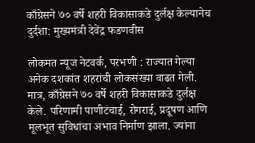काँग्रेसने ७० वर्षे शहरी विकासाकडे दुर्लक्ष केल्यानेच दुर्दशा: मुख्यमंत्री देवेंद्र फडणवीस

लोकमत न्यूज नेटवर्क, परभणी : राज्यात गेल्या अनेक दशकांत शहरांची लोकसंख्या वाढत गेली. मात्र, काँग्रेसने ७० वर्षे शहरी विकासाकडे दुर्लक्ष केले. परिणामी पाणीटंचाई, रोगराई, प्रदूषण आणि मूलभूत सुविधांचा अभाव निर्माण झाला. ज्यांना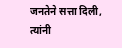जनतेने सत्ता दिली, त्यांनी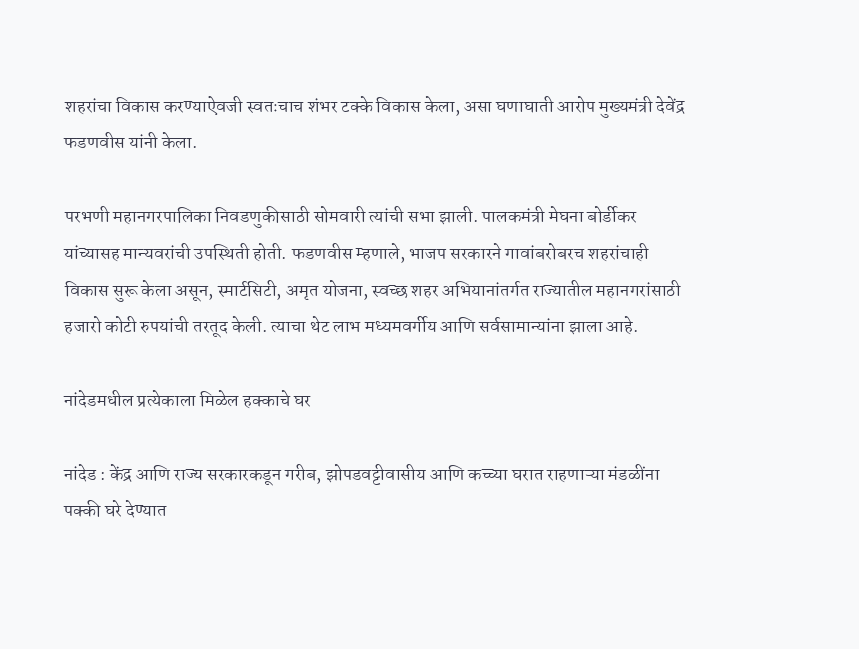शहरांचा विकास करण्याऐवजी स्वतःचाच शंभर टक्के विकास केला, असा घणाघाती आरोप मुख्यमंत्री देवेंद्र फडणवीस यांनी केला.

परभणी महानगरपालिका निवडणुकीसाठी सोमवारी त्यांची सभा झाली. पालकमंत्री मेघना बोर्डीकर यांच्यासह मान्यवरांची उपस्थिती होती. फडणवीस म्हणाले, भाजप सरकारने गावांबरोबरच शहरांचाही विकास सुरू केला असून, स्मार्टसिटी, अमृत योजना, स्वच्छ शहर अभियानांतर्गत राज्यातील महानगरांसाठी हजारो कोटी रुपयांची तरतूद केली. त्याचा थेट लाभ मध्यमवर्गीय आणि सर्वसामान्यांना झाला आहे.

नांदेडमधील प्रत्येकाला मिळेल हक्काचे घर

नांदेड : केंद्र आणि राज्य सरकारकडून गरीब, झोपडवट्टीवासीय आणि कच्च्या घरात राहणाऱ्या मंडळींना पक्की घरे देण्यात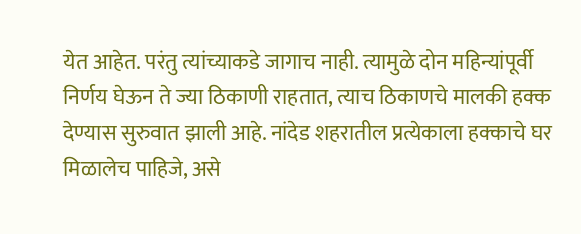येत आहेत. परंतु त्यांच्याकडे जागाच नाही. त्यामुळे दोन महिन्यांपूर्वी निर्णय घेऊन ते ज्या ठिकाणी राहतात, त्याच ठिकाणचे मालकी हक्क देण्यास सुरुवात झाली आहे. नांदेड शहरातील प्रत्येकाला हक्काचे घर मिळालेच पाहिजे, असे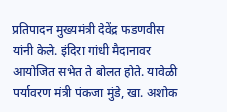प्रतिपादन मुख्यमंत्री देवेंद्र फडणवीस यांनी केले. इंदिरा गांधी मैदानावर आयोजित सभेत ते बोलत होते. यावेळी पर्यावरण मंत्री पंकजा मुंडे, खा. अशोक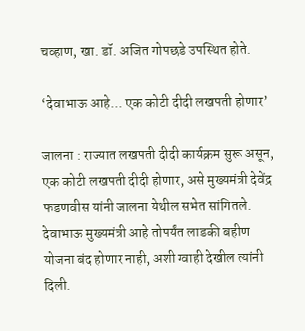चव्हाण, खा. डॉ. अजित गोपछडे उपस्थित होते.

‘देवाभाऊ आहे... एक कोटी दीदी लखपती होणार’

जालना : राज्यात लखपती दीदी कार्यक्रम सुरू असून, एक कोटी लखपती दीदी होणार, असे मुख्यमंत्री देवेंद्र फडणवीस यांनी जालना येथील सभेत सांगितले.  देवाभाऊ मुख्यमंत्री आहे तोपर्यंत लाडकी बहीण योजना बंद होणार नाही, अशी ग्वाही देखील त्यांनी दिली.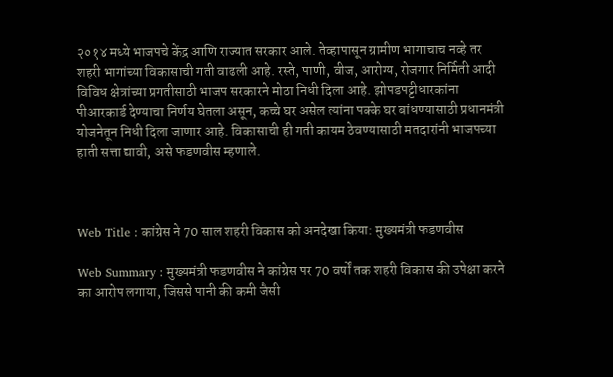२०१४ मध्ये भाजपचे केंद्र आणि राज्यात सरकार आले. तेव्हापासून ग्रामीण भागाचाच नव्हे तर शहरी भागांच्या विकासाची गती वाढली आहे. रस्ते, पाणी, वीज, आरोग्य, रोजगार निर्मिती आदी विविध क्षेत्रांच्या प्रगतीसाठी भाजप सरकारने मोठा निधी दिला आहे. झोपडपट्टीधारकांना पीआरकार्ड देण्याचा निर्णय घेतला असून, कच्चे घर असेल त्यांना पक्के घर बांधण्यासाठी प्रधानमंत्री योजनेतून निधी दिला जाणार आहे. विकासाची ही गती कायम ठेवण्यासाठी मतदारांनी भाजपच्या हाती सत्ता द्यावी, असे फडणवीस म्हणाले.



Web Title : कांग्रेस ने 70 साल शहरी विकास को अनदेखा किया: मुख्यमंत्री फडणवीस

Web Summary : मुख्यमंत्री फडणवीस ने कांग्रेस पर 70 वर्षों तक शहरी विकास की उपेक्षा करने का आरोप लगाया, जिससे पानी की कमी जैसी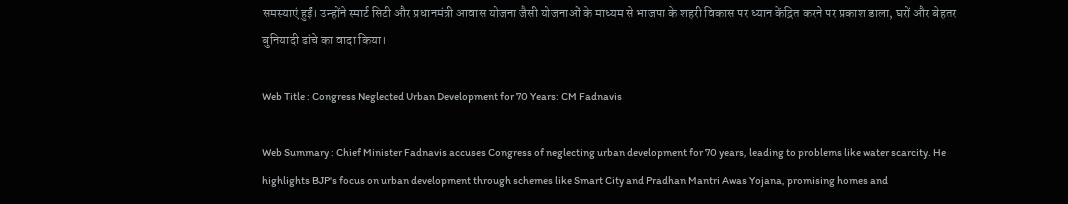समस्याएं हुईं। उन्होंने स्मार्ट सिटी और प्रधानमंत्री आवास योजना जैसी योजनाओं के माध्यम से भाजपा के शहरी विकास पर ध्यान केंद्रित करने पर प्रकाश डाला, घरों और बेहतर बुनियादी ढांचे का वादा किया।

Web Title : Congress Neglected Urban Development for 70 Years: CM Fadnavis

Web Summary : Chief Minister Fadnavis accuses Congress of neglecting urban development for 70 years, leading to problems like water scarcity. He highlights BJP's focus on urban development through schemes like Smart City and Pradhan Mantri Awas Yojana, promising homes and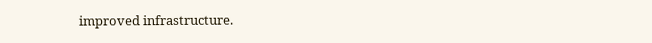improved infrastructure.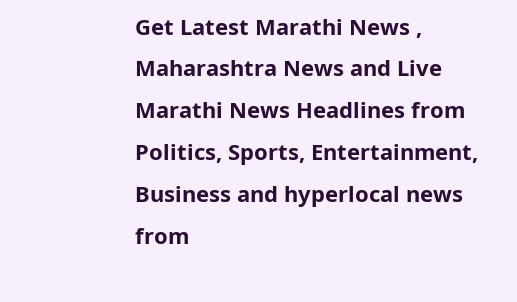Get Latest Marathi News , Maharashtra News and Live Marathi News Headlines from Politics, Sports, Entertainment, Business and hyperlocal news from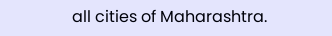all cities of Maharashtra.